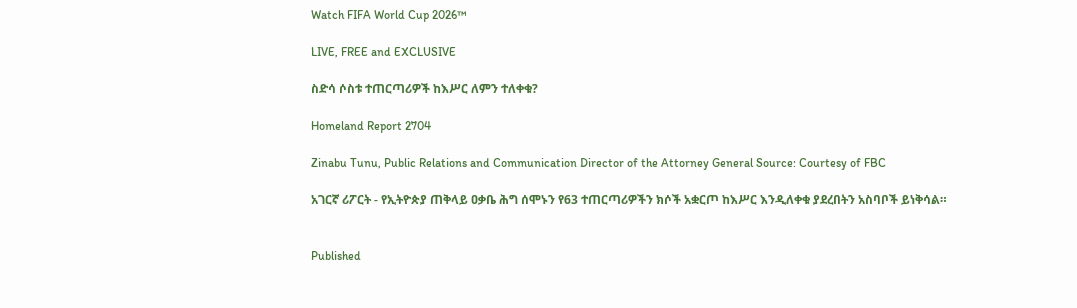Watch FIFA World Cup 2026™

LIVE, FREE and EXCLUSIVE

ስድሳ ሶስቱ ተጠርጣሪዎች ከእሥር ለምን ተለቀቁ?

Homeland Report 2704

Zinabu Tunu, Public Relations and Communication Director of the Attorney General Source: Courtesy of FBC

አገርኛ ሪፖርት - የኢትዮጵያ ጠቅላይ ዐቃቤ ሕግ ሰሞኑን የ63 ተጠርጣሪዎችን ክሶች አቋርጦ ከእሥር እንዲለቀቁ ያደረበትን አስባቦች ይነቅሳል።


Published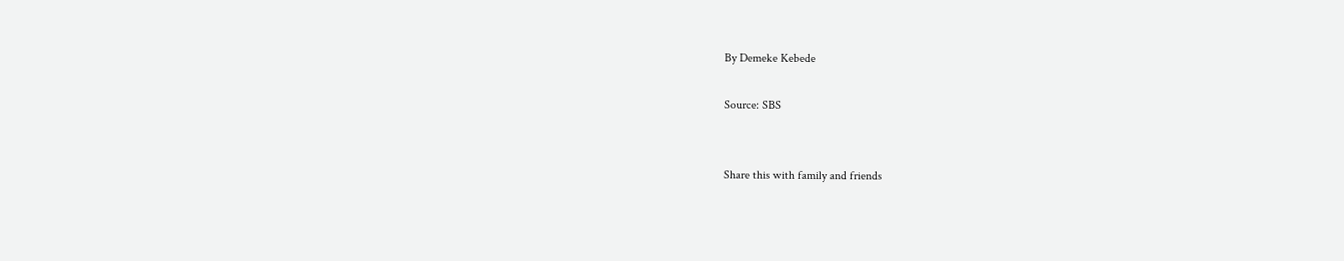By Demeke Kebede

Source: SBS


Share this with family and friends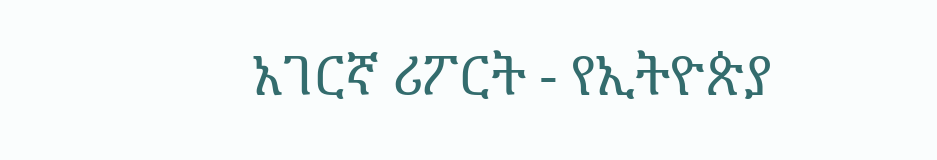አገርኛ ሪፖርት - የኢትዮጵያ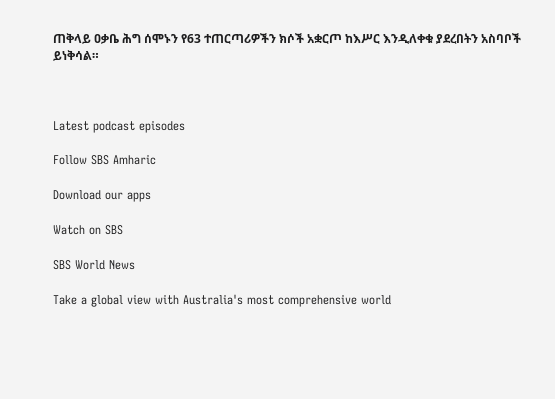ጠቅላይ ዐቃቤ ሕግ ሰሞኑን የ63 ተጠርጣሪዎችን ክሶች አቋርጦ ከእሥር እንዲለቀቁ ያደረበትን አስባቦች ይነቅሳል።



Latest podcast episodes

Follow SBS Amharic

Download our apps

Watch on SBS

SBS World News

Take a global view with Australia's most comprehensive world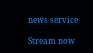news service

Stream now